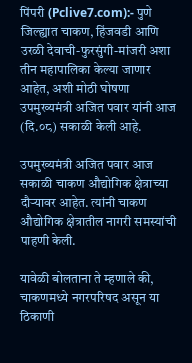पिंपरी (Pclive7.com):- पुणे जिल्ह्यात चाकण, हिंजवडी आणि उरळी देवाची-फुरसुंगी-मांजरी अशा तीन महापालिका केल्या जाणार आहेत, अशी मोठी घोषणा उपमुख्यमंत्री अजित पवार यांनी आज (दि.०८) सकाळी केली आहे.

उपमुख्यमंत्री अजित पवार आज सकाळी चाकण औद्योगिक क्षेत्राच्या दौऱ्यावर आहेत. त्यांनी चाकण औद्योगिक क्षेत्रातील नागरी समस्यांची पाहणी केली.

यावेळी बोलताना ते म्हणाले की, चाकणमध्ये नगरपरिषद असून या ठिकाणी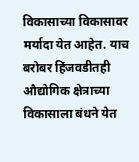विकासाच्या विकासावर मर्यादा येत आहेत. याच बरोबर हिंजवडीतही औद्योगिक क्षेत्राच्या विकासाला बंधने येत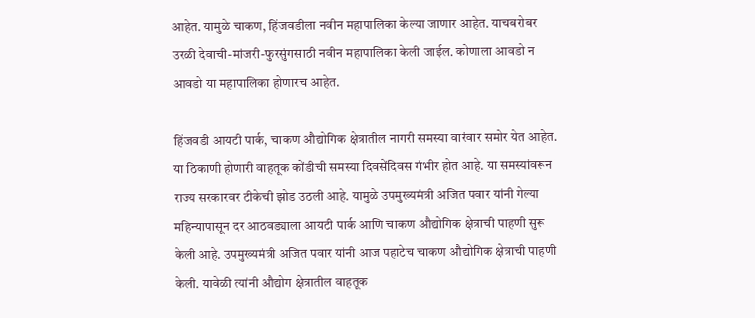आहेत. यामुळे चाकण, हिंजवडीला नवीन महापालिका केल्या जाणार आहेत. याचबरोबर उरळी देवाची-मांजरी-फुरसुंगसाठी नवीन महापालिका केली जाईल. कोणाला आवडो न आवडो या महापालिका होणारच आहेत.

हिंजवडी आयटी पार्क, चाकण औद्योगिक क्षेत्रातील नागरी समस्या वारंवार समोर येत आहेत. या ठिकाणी होणारी वाहतूक कोंडीची समस्या दिवसेंदिवस गंभीर होत आहे. या समस्यांवरून राज्य सरकारवर टीकेची झोड उठली आहे. यामुळे उपमुख्यमंत्री अजित पवार यांनी गेल्या महिन्यापासून दर आठवड्याला आयटी पार्क आणि चाकण औद्योगिक क्षेत्राची पाहणी सुरू केली आहे. उपमुख्यमंत्री अजित पवार यांनी आज पहाटेच चाकण औद्योगिक क्षेत्राची पाहणी केली. यावेळी त्यांनी औद्योग क्षेत्रातील वाहतूक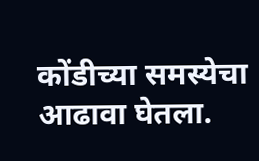कोंडीच्या समस्येचा आढावा घेतला.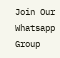Join Our Whatsapp Group